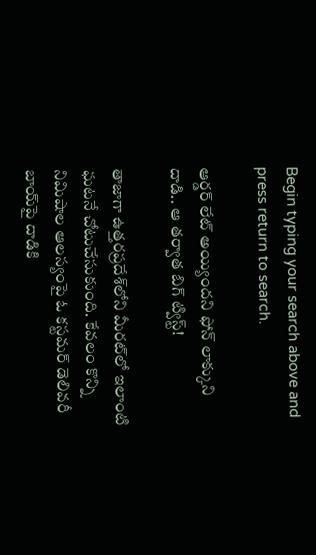Begin typing your search above and press return to search.

ఆర్డర్‌ లేట్‌ అయ్యిందని ఫోన్‌ లాక్కుని దాడి.. ఆ తర్వాత బిగ్‌ ట్విస్ట్‌!

తాజాగా ఉత్తరప్రదేశ్‌లోని మీరట్‌లో ఇలాంటి ఘటనే చోటుచేసుకుంది. కేవలం కొన్ని నిమిషాల ఆలస్యంపై ఓ కస్టమర్‌ డెలివరీ బాయ్‌పై దాడికి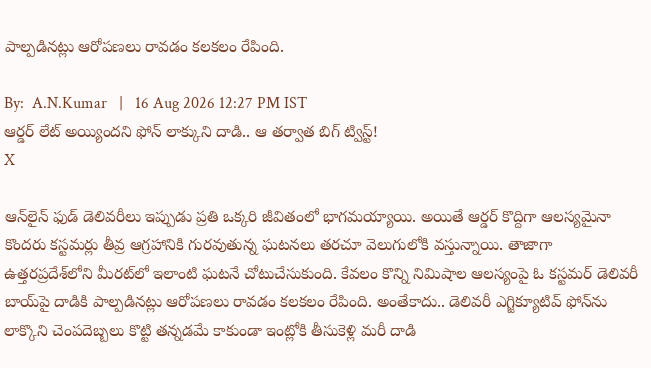పాల్పడినట్లు ఆరోపణలు రావడం కలకలం రేపింది.

By:  A.N.Kumar   |   16 Aug 2026 12:27 PM IST
ఆర్డర్‌ లేట్‌ అయ్యిందని ఫోన్‌ లాక్కుని దాడి.. ఆ తర్వాత బిగ్‌ ట్విస్ట్‌!
X

ఆన్‌లైన్‌ ఫుడ్‌ డెలివరీలు ఇప్పుడు ప్రతి ఒక్కరి జీవితంలో భాగమయ్యాయి. అయితే ఆర్డర్‌ కొద్దిగా ఆలస్యమైనా కొందరు కస్టమర్లు తీవ్ర ఆగ్రహానికి గురవుతున్న ఘటనలు తరచూ వెలుగులోకి వస్తున్నాయి. తాజాగా ఉత్తరప్రదేశ్‌లోని మీరట్‌లో ఇలాంటి ఘటనే చోటుచేసుకుంది. కేవలం కొన్ని నిమిషాల ఆలస్యంపై ఓ కస్టమర్‌ డెలివరీ బాయ్‌పై దాడికి పాల్పడినట్లు ఆరోపణలు రావడం కలకలం రేపింది. అంతేకాదు.. డెలివరీ ఎగ్జిక్యూటివ్‌ ఫోన్‌ను లాక్కొని చెంపదెబ్బలు కొట్టి తన్నడమే కాకుండా ఇంట్లోకి తీసుకెళ్లి మరీ దాడి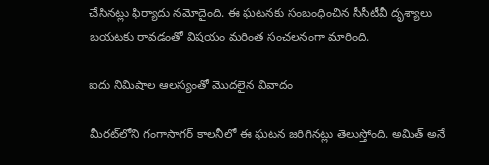చేసినట్లు ఫిర్యాదు నమోదైంది. ఈ ఘటనకు సంబంధించిన సీసీటీవీ దృశ్యాలు బయటకు రావడంతో విషయం మరింత సంచలనంగా మారింది.

ఐదు నిమిషాల ఆలస్యంతో మొదలైన వివాదం

మీరట్‌లోని గంగాసాగర్‌ కాలనీలో ఈ ఘటన జరిగినట్లు తెలుస్తోంది. అమిత్‌ అనే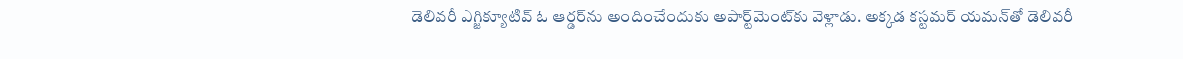డెలివరీ ఎగ్జిక్యూటివ్‌ ఓ ఆర్డర్‌ను అందించేందుకు అపార్ట్‌మెంట్‌కు వెళ్లాడు. అక్కడ కస్టమర్‌ యమన్‌తో డెలివరీ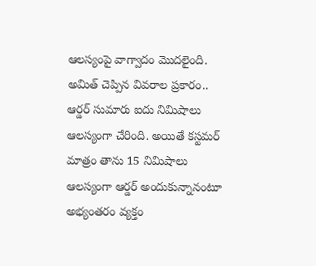ఆలస్యంపై వాగ్వాదం మొదలైంది. అమిత్‌ చెప్పిన వివరాల ప్రకారం.. ఆర్డర్‌ సుమారు ఐదు నిమిషాలు ఆలస్యంగా చేరింది. అయితే కస్టమర్‌ మాత్రం తాను 15 నిమిషాలు ఆలస్యంగా ఆర్డర్‌ అందుకున్నానంటూ అభ్యంతరం వ్యక్తం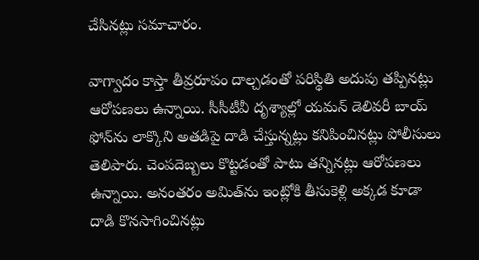చేసినట్లు సమాచారం.

వాగ్వాదం కాస్తా తీవ్రరూపం దాల్చడంతో పరిస్థితి అదుపు తప్పినట్లు ఆరోపణలు ఉన్నాయి. సీసీటీవీ దృశ్యాల్లో యమన్‌ డెలివరీ బాయ్‌ ఫోన్‌ను లాక్కొని అతడిపై దాడి చేస్తున్నట్లు కనిపించినట్లు పోలీసులు తెలిపారు. చెంపదెబ్బలు కొట్టడంతో పాటు తన్నినట్లు ఆరోపణలు ఉన్నాయి. అనంతరం అమిత్‌ను ఇంట్లోకి తీసుకెళ్లి అక్కడ కూడా దాడి కొనసాగించినట్లు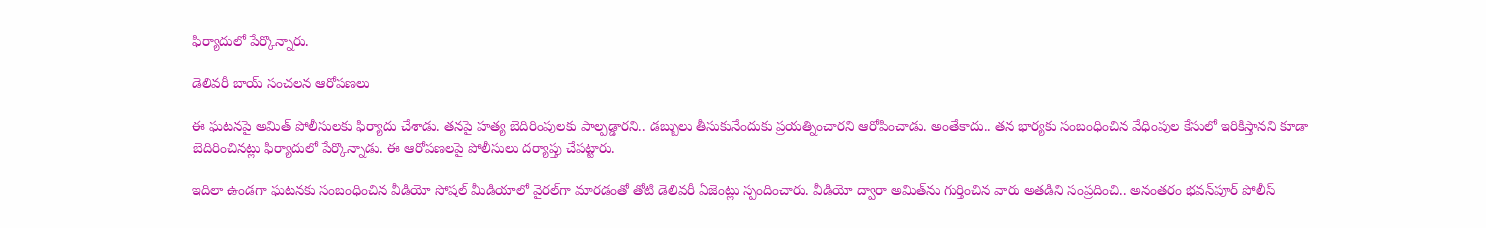ఫిర్యాదులో పేర్కొన్నారు.

డెలివరీ బాయ్‌ సంచలన ఆరోపణలు

ఈ ఘటనపై అమిత్‌ పోలీసులకు ఫిర్యాదు చేశాడు. తనపై హత్య బెదిరింపులకు పాల్పడ్డారని.. డబ్బులు తీసుకునేందుకు ప్రయత్నించారని ఆరోపించాడు. అంతేకాదు.. తన భార్యకు సంబంధించిన వేధింపుల కేసులో ఇరికిస్తానని కూడా బెదిరించినట్లు ఫిర్యాదులో పేర్కొన్నాడు. ఈ ఆరోపణలపై పోలీసులు దర్యాప్తు చేపట్టారు.

ఇదిలా ఉండగా ఘటనకు సంబంధించిన వీడియో సోషల్‌ మీడియాలో వైరల్‌గా మారడంతో తోటి డెలివరీ ఏజెంట్లు స్పందించారు. వీడియో ద్వారా అమిత్‌ను గుర్తించిన వారు అతడిని సంప్రదించి.. అనంతరం భవన్‌పూర్‌ పోలీస్‌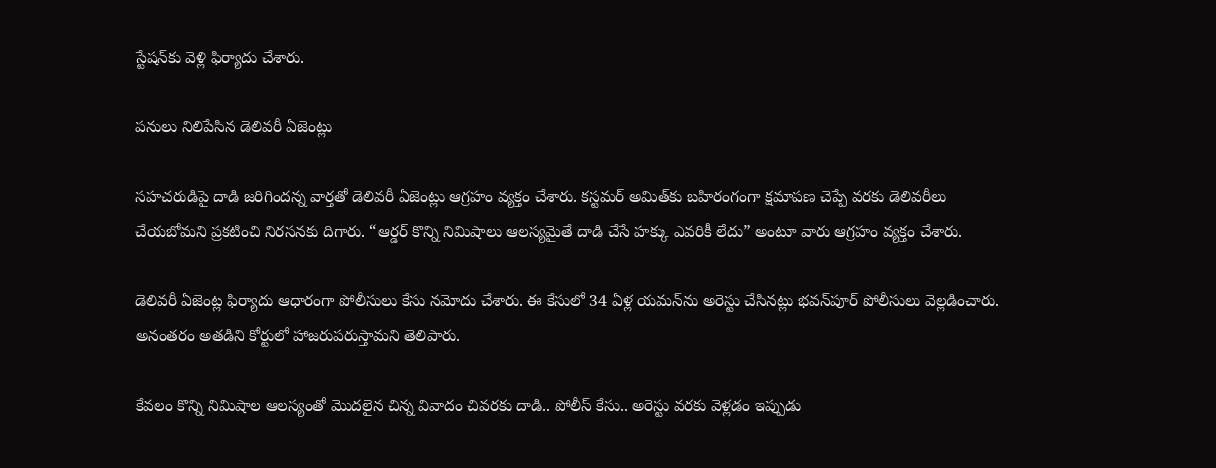స్టేషన్‌కు వెళ్లి ఫిర్యాదు చేశారు.

పనులు నిలిపేసిన డెలివరీ ఏజెంట్లు

సహచరుడిపై దాడి జరిగిందన్న వార్తతో డెలివరీ ఏజెంట్లు ఆగ్రహం వ్యక్తం చేశారు. కస్టమర్‌ అమిత్‌కు బహిరంగంగా క్షమాపణ చెప్పే వరకు డెలివరీలు చేయబోమని ప్రకటించి నిరసనకు దిగారు. “ఆర్డర్‌ కొన్ని నిమిషాలు ఆలస్యమైతే దాడి చేసే హక్కు ఎవరికీ లేదు” అంటూ వారు ఆగ్రహం వ్యక్తం చేశారు.

డెలివరీ ఏజెంట్ల ఫిర్యాదు ఆధారంగా పోలీసులు కేసు నమోదు చేశారు. ఈ కేసులో 34 ఏళ్ల యమన్‌ను అరెస్టు చేసినట్లు భవన్‌పూర్‌ పోలీసులు వెల్లడించారు. అనంతరం అతడిని కోర్టులో హాజరుపరుస్తామని తెలిపారు.

కేవలం కొన్ని నిమిషాల ఆలస్యంతో మొదలైన చిన్న వివాదం చివరకు దాడి.. పోలీస్‌ కేసు.. అరెస్టు వరకు వెళ్లడం ఇప్పుడు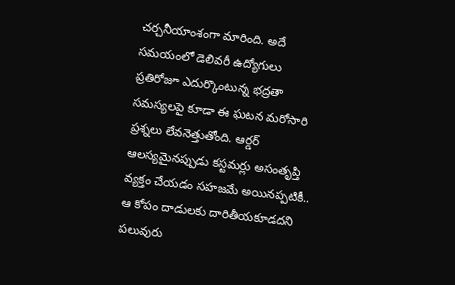చర్చనీయాంశంగా మారింది. అదే సమయంలో డెలివరీ ఉద్యోగులు ప్రతిరోజూ ఎదుర్కొంటున్న భద్రతా సమస్యలపై కూడా ఈ ఘటన మరోసారి ప్రశ్నలు లేవనెత్తుతోంది. ఆర్డర్‌ ఆలస్యమైనప్పుడు కస్టమర్లు అసంతృప్తి వ్యక్తం చేయడం సహజమే అయినప్పటికీ.. ఆ కోపం దాడులకు దారితీయకూడదని పలువురు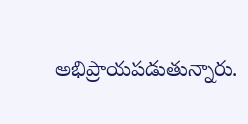అభిప్రాయపడుతున్నారు.